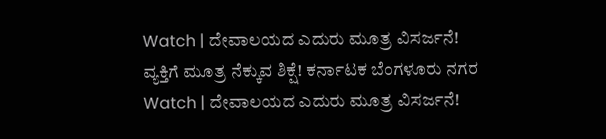Watch | ದೇವಾಲಯದ ಎದುರು ಮೂತ್ರ ವಿಸರ್ಜನೆ! ವ್ಯಕ್ತಿಗೆ ಮೂತ್ರ ನೆಕ್ಕುವ ಶಿಕ್ಷೆ! ಕರ್ನಾಟಕ ಬೆಂಗಳೂರು ನಗರ Watch | ದೇವಾಲಯದ ಎದುರು ಮೂತ್ರ ವಿಸರ್ಜನೆ!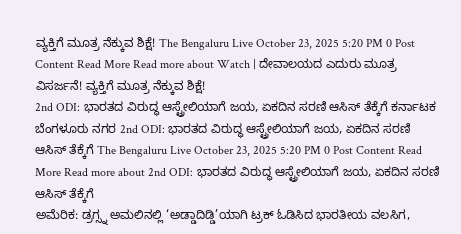ವ್ಯಕ್ತಿಗೆ ಮೂತ್ರ ನೆಕ್ಕುವ ಶಿಕ್ಷೆ! The Bengaluru Live October 23, 2025 5:20 PM 0 Post Content Read More Read more about Watch | ದೇವಾಲಯದ ಎದುರು ಮೂತ್ರ ವಿಸರ್ಜನೆ! ವ್ಯಕ್ತಿಗೆ ಮೂತ್ರ ನೆಕ್ಕುವ ಶಿಕ್ಷೆ!
2nd ODI: ಭಾರತದ ವಿರುದ್ಧ ಆಸ್ಟ್ರೇಲಿಯಾಗೆ ಜಯ, ಏಕದಿನ ಸರಣಿ ಆಸಿಸ್ ತೆಕ್ಕೆಗೆ ಕರ್ನಾಟಕ ಬೆಂಗಳೂರು ನಗರ 2nd ODI: ಭಾರತದ ವಿರುದ್ಧ ಆಸ್ಟ್ರೇಲಿಯಾಗೆ ಜಯ, ಏಕದಿನ ಸರಣಿ ಆಸಿಸ್ ತೆಕ್ಕೆಗೆ The Bengaluru Live October 23, 2025 5:20 PM 0 Post Content Read More Read more about 2nd ODI: ಭಾರತದ ವಿರುದ್ಧ ಆಸ್ಟ್ರೇಲಿಯಾಗೆ ಜಯ, ಏಕದಿನ ಸರಣಿ ಆಸಿಸ್ ತೆಕ್ಕೆಗೆ
ಅಮೆರಿಕ: ಡ್ರಗ್ಸ್ನ ಅಮಲಿನಲ್ಲಿ ‘ಅಡ್ಡಾದಿಡ್ಡಿ’ಯಾಗಿ ಟ್ರಕ್ ಓಡಿಸಿದ ಭಾರತೀಯ ವಲಸಿಗ,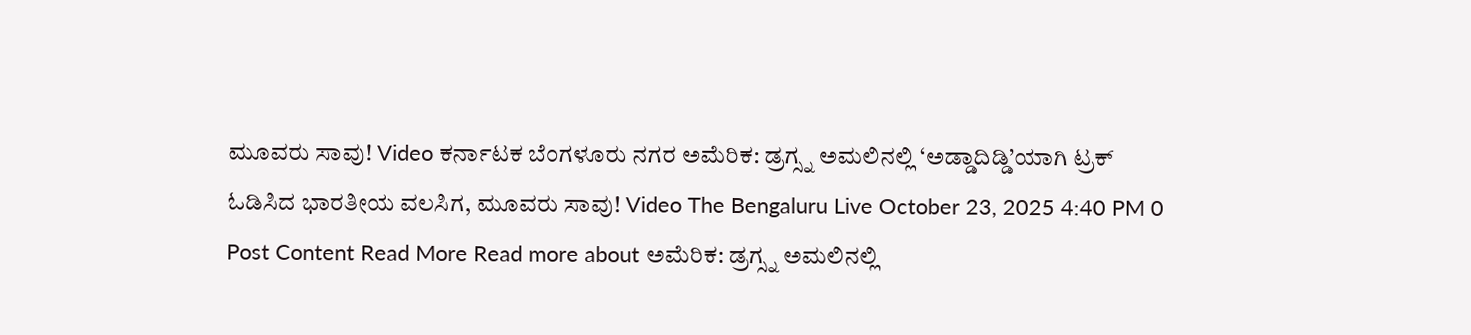ಮೂವರು ಸಾವು! Video ಕರ್ನಾಟಕ ಬೆಂಗಳೂರು ನಗರ ಅಮೆರಿಕ: ಡ್ರಗ್ಸ್ನ ಅಮಲಿನಲ್ಲಿ ‘ಅಡ್ಡಾದಿಡ್ಡಿ’ಯಾಗಿ ಟ್ರಕ್ ಓಡಿಸಿದ ಭಾರತೀಯ ವಲಸಿಗ, ಮೂವರು ಸಾವು! Video The Bengaluru Live October 23, 2025 4:40 PM 0 Post Content Read More Read more about ಅಮೆರಿಕ: ಡ್ರಗ್ಸ್ನ ಅಮಲಿನಲ್ಲಿ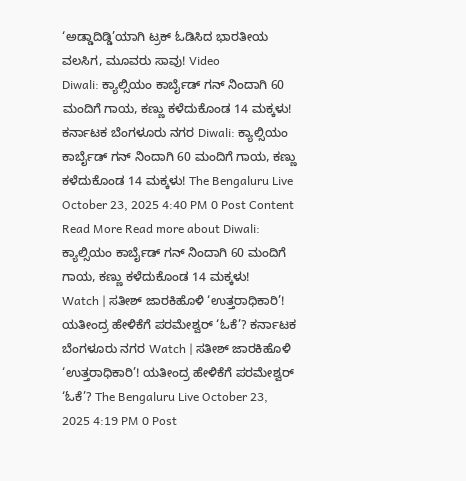‘ಅಡ್ಡಾದಿಡ್ಡಿ’ಯಾಗಿ ಟ್ರಕ್ ಓಡಿಸಿದ ಭಾರತೀಯ ವಲಸಿಗ, ಮೂವರು ಸಾವು! Video
Diwali: ಕ್ಯಾಲ್ಸಿಯಂ ಕಾರ್ಬೈಡ್ ಗನ್ ನಿಂದಾಗಿ 60 ಮಂದಿಗೆ ಗಾಯ, ಕಣ್ಣು ಕಳೆದುಕೊಂಡ 14 ಮಕ್ಕಳು! ಕರ್ನಾಟಕ ಬೆಂಗಳೂರು ನಗರ Diwali: ಕ್ಯಾಲ್ಸಿಯಂ ಕಾರ್ಬೈಡ್ ಗನ್ ನಿಂದಾಗಿ 60 ಮಂದಿಗೆ ಗಾಯ, ಕಣ್ಣು ಕಳೆದುಕೊಂಡ 14 ಮಕ್ಕಳು! The Bengaluru Live October 23, 2025 4:40 PM 0 Post Content Read More Read more about Diwali: ಕ್ಯಾಲ್ಸಿಯಂ ಕಾರ್ಬೈಡ್ ಗನ್ ನಿಂದಾಗಿ 60 ಮಂದಿಗೆ ಗಾಯ, ಕಣ್ಣು ಕಳೆದುಕೊಂಡ 14 ಮಕ್ಕಳು!
Watch | ಸತೀಶ್ ಜಾರಕಿಹೊಳಿ ‘ಉತ್ತರಾಧಿಕಾರಿ’! ಯತೀಂದ್ರ ಹೇಳಿಕೆಗೆ ಪರಮೇಶ್ವರ್ ‘ಓಕೆ’? ಕರ್ನಾಟಕ ಬೆಂಗಳೂರು ನಗರ Watch | ಸತೀಶ್ ಜಾರಕಿಹೊಳಿ ‘ಉತ್ತರಾಧಿಕಾರಿ’! ಯತೀಂದ್ರ ಹೇಳಿಕೆಗೆ ಪರಮೇಶ್ವರ್ ‘ಓಕೆ’? The Bengaluru Live October 23, 2025 4:19 PM 0 Post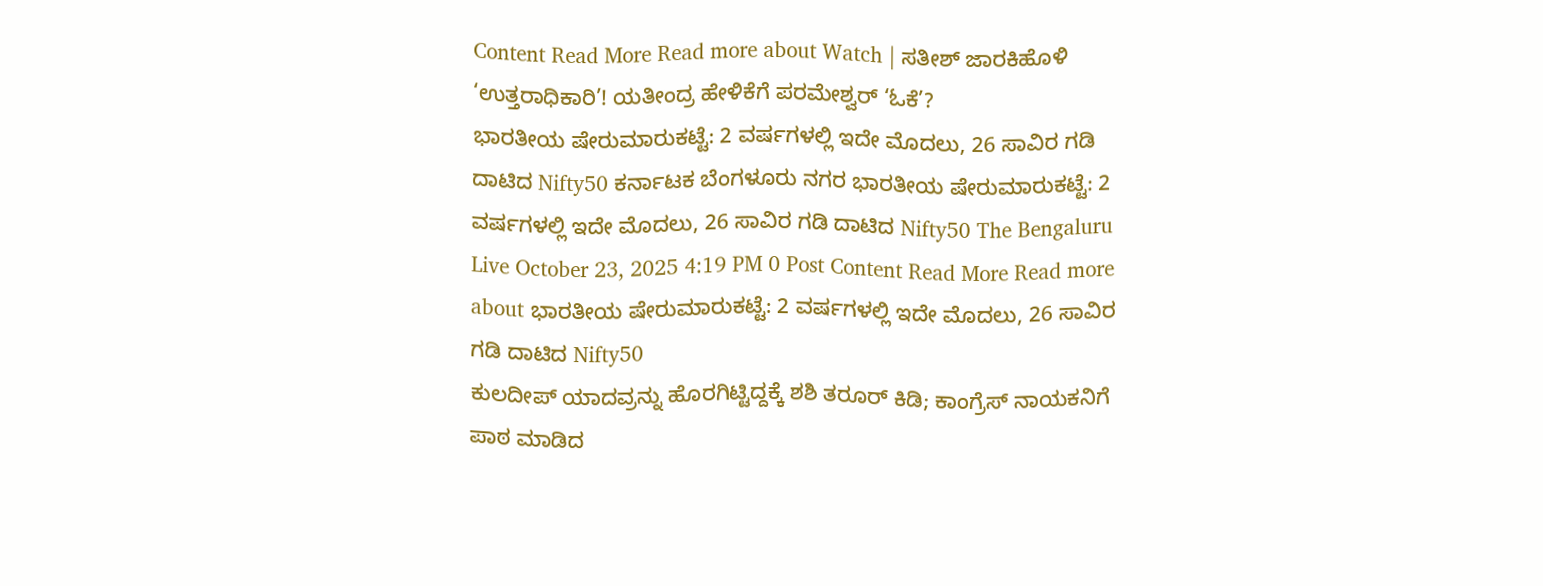Content Read More Read more about Watch | ಸತೀಶ್ ಜಾರಕಿಹೊಳಿ ‘ಉತ್ತರಾಧಿಕಾರಿ’! ಯತೀಂದ್ರ ಹೇಳಿಕೆಗೆ ಪರಮೇಶ್ವರ್ ‘ಓಕೆ’?
ಭಾರತೀಯ ಷೇರುಮಾರುಕಟ್ಟೆ: 2 ವರ್ಷಗಳಲ್ಲಿ ಇದೇ ಮೊದಲು, 26 ಸಾವಿರ ಗಡಿ ದಾಟಿದ Nifty50 ಕರ್ನಾಟಕ ಬೆಂಗಳೂರು ನಗರ ಭಾರತೀಯ ಷೇರುಮಾರುಕಟ್ಟೆ: 2 ವರ್ಷಗಳಲ್ಲಿ ಇದೇ ಮೊದಲು, 26 ಸಾವಿರ ಗಡಿ ದಾಟಿದ Nifty50 The Bengaluru Live October 23, 2025 4:19 PM 0 Post Content Read More Read more about ಭಾರತೀಯ ಷೇರುಮಾರುಕಟ್ಟೆ: 2 ವರ್ಷಗಳಲ್ಲಿ ಇದೇ ಮೊದಲು, 26 ಸಾವಿರ ಗಡಿ ದಾಟಿದ Nifty50
ಕುಲದೀಪ್ ಯಾದವ್ರನ್ನು ಹೊರಗಿಟ್ಟಿದ್ದಕ್ಕೆ ಶಶಿ ತರೂರ್ ಕಿಡಿ; ಕಾಂಗ್ರೆಸ್ ನಾಯಕನಿಗೆ ಪಾಠ ಮಾಡಿದ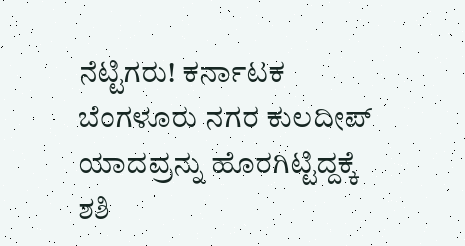ನೆಟ್ಟಿಗರು! ಕರ್ನಾಟಕ ಬೆಂಗಳೂರು ನಗರ ಕುಲದೀಪ್ ಯಾದವ್ರನ್ನು ಹೊರಗಿಟ್ಟಿದ್ದಕ್ಕೆ ಶಶಿ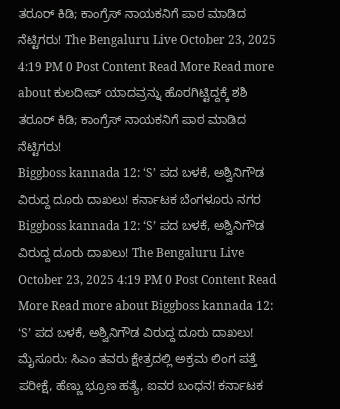ತರೂರ್ ಕಿಡಿ; ಕಾಂಗ್ರೆಸ್ ನಾಯಕನಿಗೆ ಪಾಠ ಮಾಡಿದ ನೆಟ್ಟಿಗರು! The Bengaluru Live October 23, 2025 4:19 PM 0 Post Content Read More Read more about ಕುಲದೀಪ್ ಯಾದವ್ರನ್ನು ಹೊರಗಿಟ್ಟಿದ್ದಕ್ಕೆ ಶಶಿ ತರೂರ್ ಕಿಡಿ; ಕಾಂಗ್ರೆಸ್ ನಾಯಕನಿಗೆ ಪಾಠ ಮಾಡಿದ ನೆಟ್ಟಿಗರು!
Biggboss kannada 12: ‘S’ ಪದ ಬಳಕೆ, ಅಶ್ವಿನಿಗೌಡ ವಿರುದ್ದ ದೂರು ದಾಖಲು! ಕರ್ನಾಟಕ ಬೆಂಗಳೂರು ನಗರ Biggboss kannada 12: ‘S’ ಪದ ಬಳಕೆ, ಅಶ್ವಿನಿಗೌಡ ವಿರುದ್ದ ದೂರು ದಾಖಲು! The Bengaluru Live October 23, 2025 4:19 PM 0 Post Content Read More Read more about Biggboss kannada 12: ‘S’ ಪದ ಬಳಕೆ, ಅಶ್ವಿನಿಗೌಡ ವಿರುದ್ದ ದೂರು ದಾಖಲು!
ಮೈಸೂರು: ಸಿಎಂ ತವರು ಕ್ಷೇತ್ರದಲ್ಲಿ ಅಕ್ರಮ ಲಿಂಗ ಪತ್ತೆ ಪರೀಕ್ಷೆ, ಹೆಣ್ಣು ಭ್ರೂಣ ಹತ್ಯೆ, ಐವರ ಬಂಧನ! ಕರ್ನಾಟಕ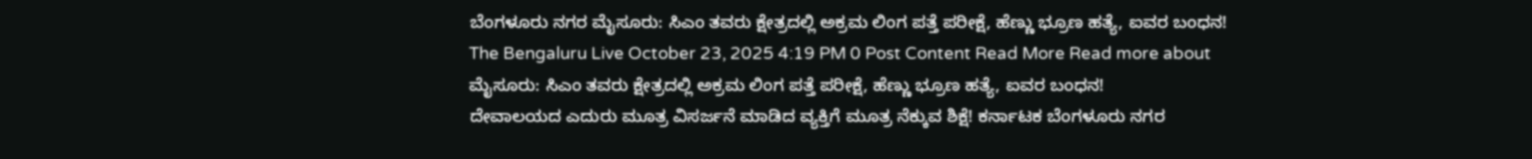ಬೆಂಗಳೂರು ನಗರ ಮೈಸೂರು: ಸಿಎಂ ತವರು ಕ್ಷೇತ್ರದಲ್ಲಿ ಅಕ್ರಮ ಲಿಂಗ ಪತ್ತೆ ಪರೀಕ್ಷೆ, ಹೆಣ್ಣು ಭ್ರೂಣ ಹತ್ಯೆ, ಐವರ ಬಂಧನ! The Bengaluru Live October 23, 2025 4:19 PM 0 Post Content Read More Read more about ಮೈಸೂರು: ಸಿಎಂ ತವರು ಕ್ಷೇತ್ರದಲ್ಲಿ ಅಕ್ರಮ ಲಿಂಗ ಪತ್ತೆ ಪರೀಕ್ಷೆ, ಹೆಣ್ಣು ಭ್ರೂಣ ಹತ್ಯೆ, ಐವರ ಬಂಧನ!
ದೇವಾಲಯದ ಎದುರು ಮೂತ್ರ ವಿಸರ್ಜನೆ ಮಾಡಿದ ವ್ಯಕ್ತಿಗೆ ಮೂತ್ರ ನೆಕ್ಕುವ ಶಿಕ್ಷೆ! ಕರ್ನಾಟಕ ಬೆಂಗಳೂರು ನಗರ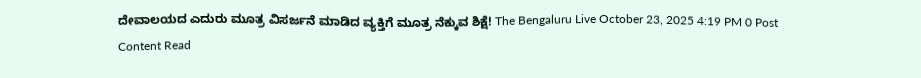ದೇವಾಲಯದ ಎದುರು ಮೂತ್ರ ವಿಸರ್ಜನೆ ಮಾಡಿದ ವ್ಯಕ್ತಿಗೆ ಮೂತ್ರ ನೆಕ್ಕುವ ಶಿಕ್ಷೆ! The Bengaluru Live October 23, 2025 4:19 PM 0 Post Content Read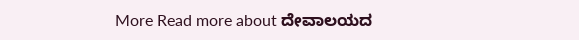More Read more about ದೇವಾಲಯದ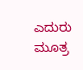ಎದುರು ಮೂತ್ರ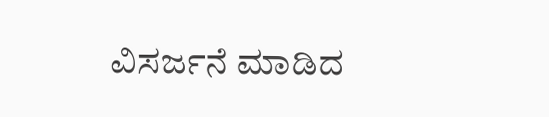ವಿಸರ್ಜನೆ ಮಾಡಿದ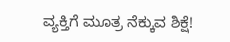ವ್ಯಕ್ತಿಗೆ ಮೂತ್ರ ನೆಕ್ಕುವ ಶಿಕ್ಷೆ!